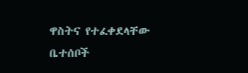ዋስትና የተፈቀደላቸው ቤተሰቦች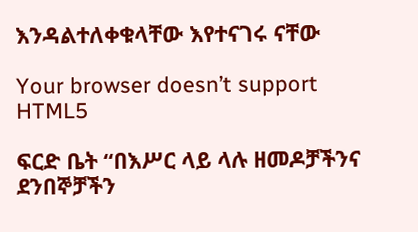እንዳልተለቀቁላቸው እየተናገሩ ናቸው

Your browser doesn’t support HTML5

ፍርድ ቤት “በእሥር ላይ ላሉ ዘመዶቻችንና ደንበኞቻችን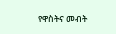የዋስትና መብት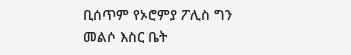ቢሰጥም የኦሮምያ ፖሊስ ግን መልሶ እስር ቤት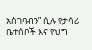አስገባብን” ሲሉ የታሳሪ ቤተሰቦች እና የህግ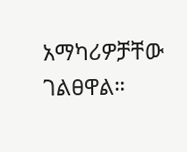አማካሪዎቻቸው ገልፀዋል።